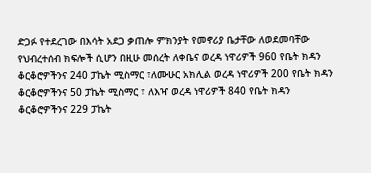ድጋፉ የተደረገው በእሳት አደጋ ቃጠሎ ምክንያት የመኖሪያ ቤታቸው ለወደመባቸው የህብረተሰብ ክፍሎች ሲሆን በዚሁ መሰረት ለቀቤና ወረዳ ነዋሪዎች 960 የቤት ክዳን ቆርቆሮዎችንና 240 ፓኬት ሚስማር ፣ለሙሁር አክሊል ወረዳ ነዋሪዎች 200 የቤት ክዳን ቆርቆሮዎችንና 50 ፓኬት ሚስማር ፣ ለእዣ ወረዳ ነዋሪዎች 840 የቤት ክዳን ቆርቆሮዎችንና 229 ፓኬት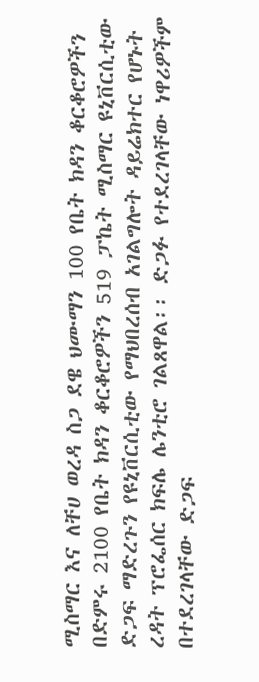ሚስማር እና ለቸሀ ወረዳ ስጋ ደዌ ህሙማን 100 የቤት ክዳን ቆርቆሮዎችን በድምሩ 2100 የቤት ክዳን ቆርቆሮዎችን 519 ፓኬት ሚስማር ዩኒቨርሲቲው ድጋፍ ማድረጉን የዩኒቨርሲቲው የማህበረሰብ አገልግሎት ዳይሬክተር የሆኑት ረዳት ፕሮፌሰር ክፍሌ ሌንቲሮ ገልጸዋል፡፡ ድጋፉ የተደረገላቸው ነዋሪዎችም በተደረገላቸው ድጋፍ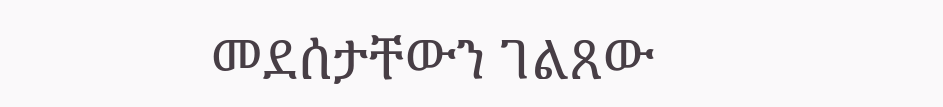መደሰታቸውን ገልጸው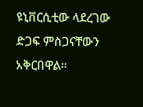ዩኒቨርሲቲው ላደረገው ድጋፍ ምስጋናቸውን አቅርበዋል፡፡